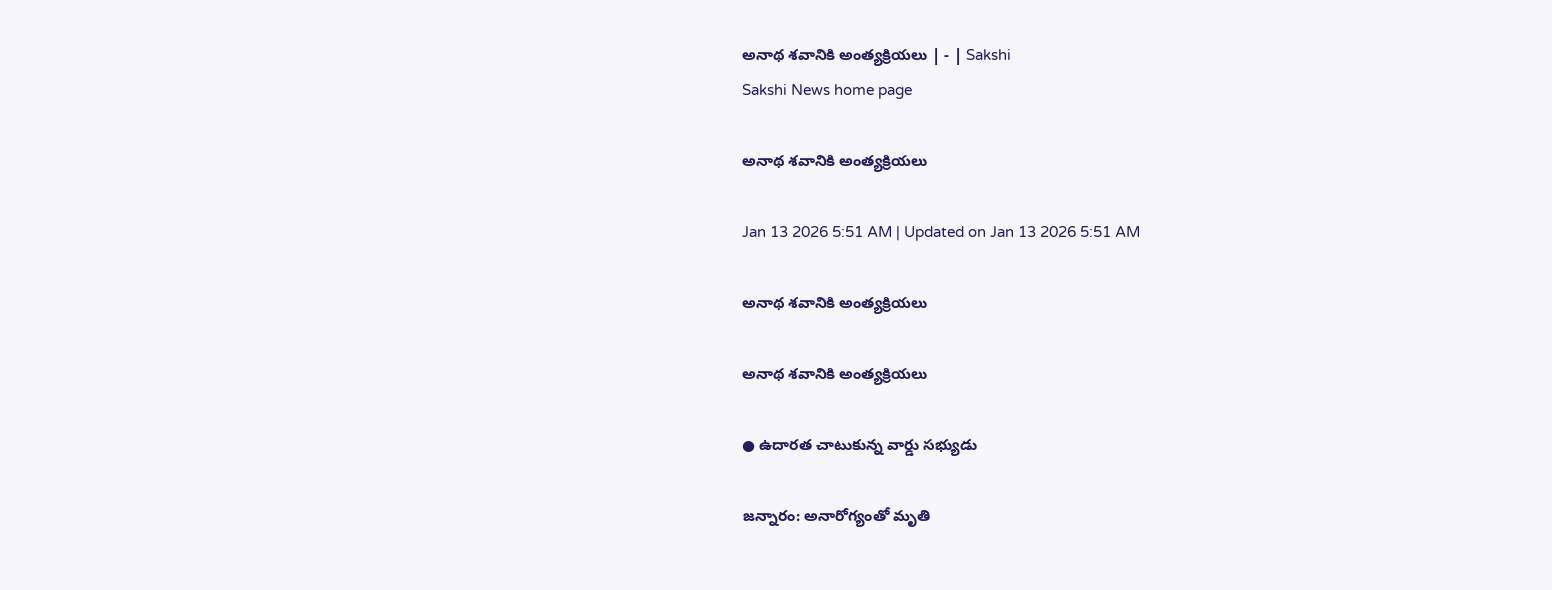అనాథ శవానికి అంత్యక్రియలు | - | Sakshi
Sakshi News home page

అనాథ శవానికి అంత్యక్రియలు

Jan 13 2026 5:51 AM | Updated on Jan 13 2026 5:51 AM

అనాథ శవానికి అంత్యక్రియలు

అనాథ శవానికి అంత్యక్రియలు

● ఉదారత చాటుకున్న వార్డు సభ్యుడు

జన్నారం: అనారోగ్యంతో మృతి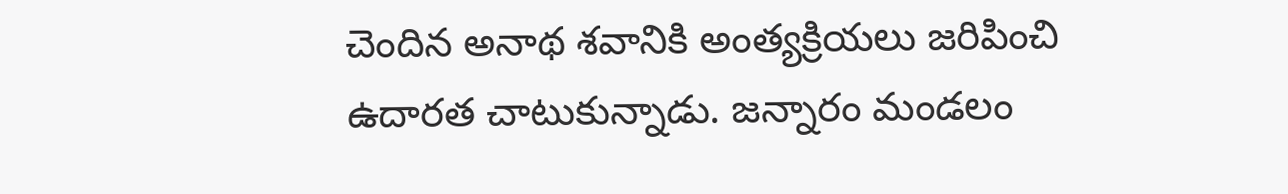చెందిన అనాథ శవానికి అంత్యక్రియలు జరిపించి ఉదారత చాటుకున్నాడు. జన్నారం మండలం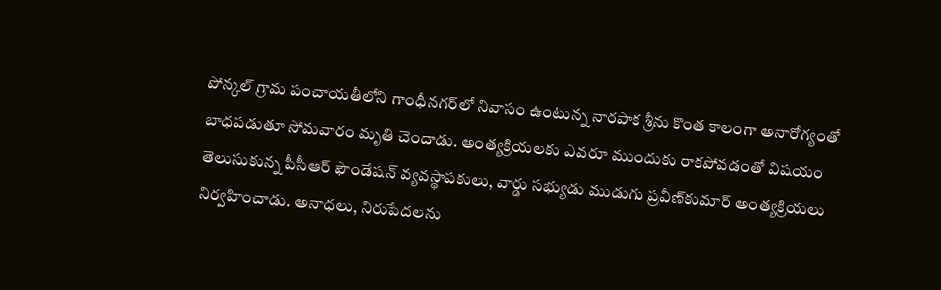పోన్కల్‌ గ్రామ పంచాయతీలోని గాంధీనగర్‌లో నివాసం ఉంటున్న నారపాక శ్రీను కొంత కాలంగా అనారోగ్యంతో బాధపడుతూ సోమవారం మృతి చెందాడు. అంత్యక్రియలకు ఎవరూ ముందుకు రాకపోవడంతో విషయం తెలుసుకున్న పీసీఆర్‌ ఫౌండేషన్‌ వ్యవస్థాపకులు, వార్డు సభ్యుడు ముడుగు ప్రవీణ్‌కుమార్‌ అంత్యక్రియలు నిర్వహించాడు. అనాధలు, నిరుపేదలను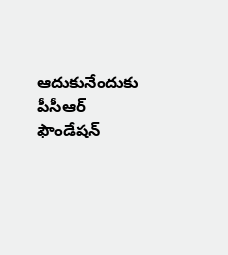ఆదుకునేందుకు పీసీఆర్‌ ఫౌండేషన్‌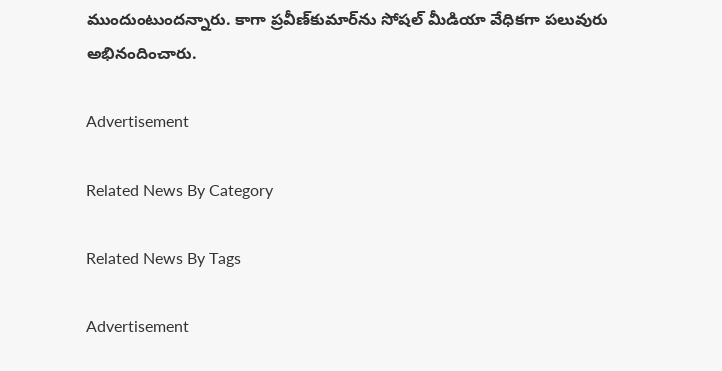ముందుంటుందన్నారు. కాగా ప్రవీణ్‌కుమార్‌ను సోషల్‌ మీడియా వేధికగా పలువురు అభినందించారు.

Advertisement

Related News By Category

Related News By Tags

Advertisement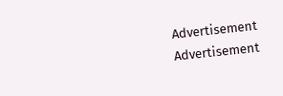Advertisement
Advertisement